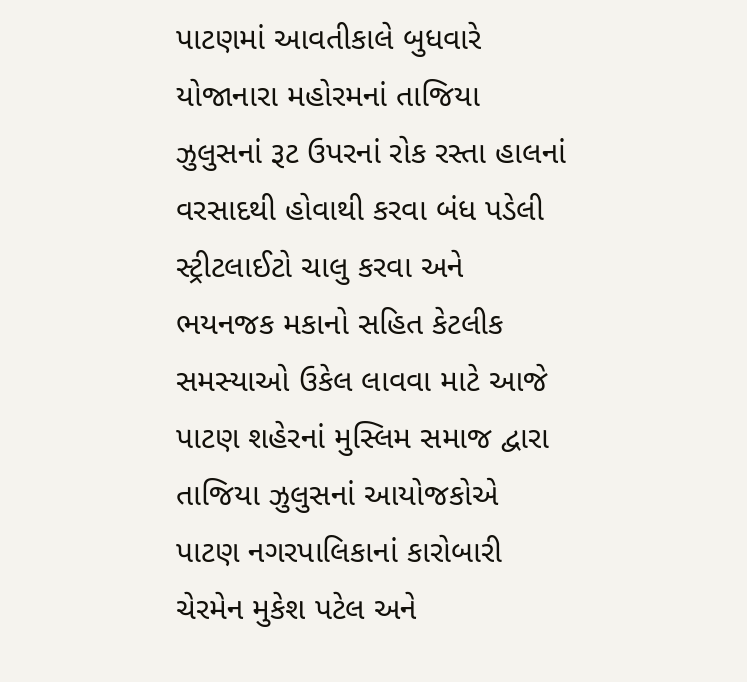પાટણમાં આવતીકાલે બુધવારે યોજાનારા મહોરમનાં તાજિયા ઝુલુસનાં રૂટ ઉપરનાં રોક રસ્તા હાલનાં વરસાદથી હોવાથી કરવા બંધ પડેલી સ્ટ્રીટલાઈટો ચાલુ કરવા અને ભયનજક મકાનો સહિત કેટલીક સમસ્યાઓ ઉકેલ લાવવા માટે આજે પાટણ શહેરનાં મુસ્લિમ સમાજ દ્વારા તાજિયા ઝુલુસનાં આયોજકોએ પાટણ નગરપાલિકાનાં કારોબારી ચેરમેન મુકેશ પટેલ અને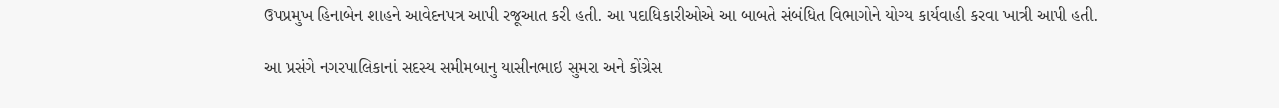ઉપપ્રમુખ હિનાબેન શાહને આવેદનપત્ર આપી રજૂઆત કરી હતી. આ પદાધિકારીઓએ આ બાબતે સંબંધિત વિભાગોને યોગ્ય કાર્યવાહી કરવા ખાત્રી આપી હતી.

આ પ્રસંગે નગરપાલિકાનાં સદસ્ય સમીમબાનુ યાસીનભાઇ સુમરા અને કોંગ્રેસ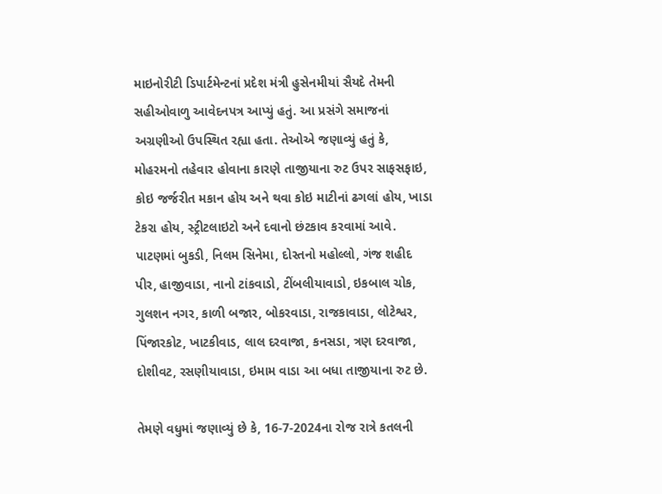માઇનોરીટી ડિપાર્ટમેન્ટનાં પ્રદેશ મંત્રી હુસેનમીયાં સૈયદે તેમની સહીઓવાળુ આવેદનપત્ર આપ્યું હતું. આ પ્રસંગે સમાજનાં અગ્રણીઓ ઉપસ્થિત રહ્યા હતા. તેઓએ જણાવ્યું હતું કે, મોહરમનો તહેવાર હોવાના કારણે તાજીયાના રુટ ઉપર સાફસફાઇ, કોઇ જર્જરીત મકાન હોય અને થવા કોઇ માટીનાં ઢગલાં હોય, ખાડા ટેકરા હોય, સ્ટ્રીટલાઇટો અને દવાનો છંટકાવ કરવામાં આવે. પાટણમાં બુકડી, નિલમ સિનેમા, દોસ્તનો મહોલ્લો, ગંજ શહીદ પીર, હાજીવાડા, નાનો ટાંકવાડો, ટીંબલીયાવાડો, ઇકબાલ ચોક, ગુલશન નગર, કાળી બજાર, બોકરવાડા, રાજકાવાડા, લોટેશ્વર, પિંજારકોટ, ખાટકીવાડ, લાલ દરવાજા, કનસડા, ત્રણ દરવાજા, દોશીવટ, રસણીયાવાડા, ઇમામ વાડા આ બધા તાજીયાના રુટ છે.

તેમણે વધુમાં જણાવ્યું છે કે, 16-7-2024ના રોજ રાત્રે કતલની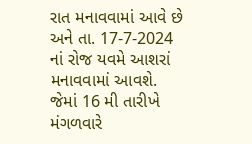રાત મનાવવામાં આવે છે અને તા. 17-7-2024 નાં રોજ યવમે આશરાં મનાવવામાં આવશે. જેમાં 16 મી તારીખે મંગળવારે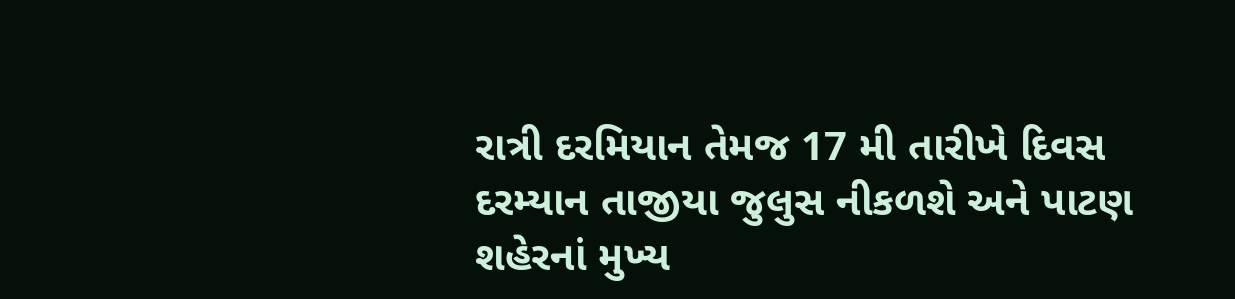રાત્રી દરમિયાન તેમજ 17 મી તારીખે દિવસ દરમ્યાન તાજીયા જુલુસ નીકળશે અને પાટણ શહેરનાં મુખ્ય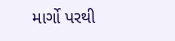માર્ગો પરથી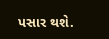પસાર થશે.